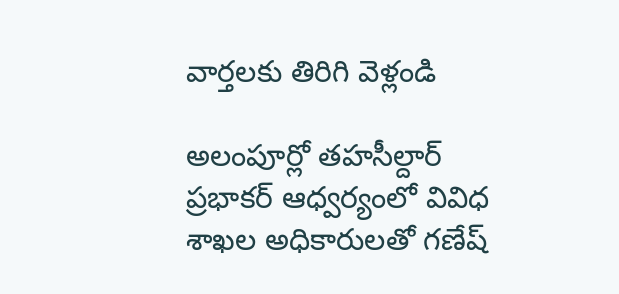వార్తలకు తిరిగి వెళ్లండి

అలంపూర్లో తహసీల్దార్ ప్రభాకర్ ఆధ్వర్యంలో వివిధ శాఖల అధికారులతో గణేష్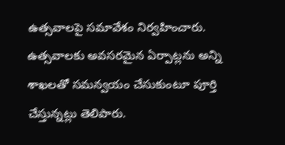ఉత్సవాలపై సమావేశం నిర్వహించారు. ఉత్సవాలకు అవసరమైన ఏర్పాట్లను అన్ని శాఖలతో సమన్వయం చేసుకుంటూ పూర్తి చేస్తున్నట్లు తెలిపారు.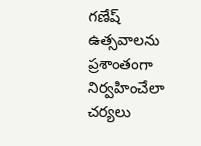గణేష్ ఉత్సవాలను ప్రశాంతంగా నిర్వహించేలా చర్యలు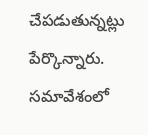చేపడుతున్నట్లు పేర్కొన్నారు. సమావేశంలో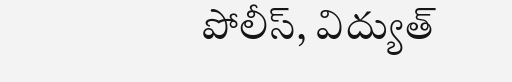పోలీస్, విద్యుత్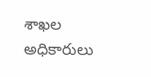శాఖల అధికారులు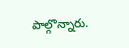పాల్గొన్నారు.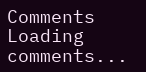Comments
Loading comments...